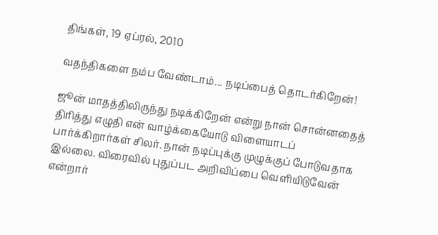திங்கள், 19 ஏப்ரல், 2010

வதந்திகளை நம்ப வேண்டாம்... நடிப்பைத் தொடர்கிறேன்!

ஜூன் மாதத்திலிருந்து நடிக்கிறேன் என்று நான் சொன்னதைத் திரித்து எழுதி என் வாழ்க்கையோடு விளையாடப் பார்க்கிறார்கள் சிலர். நான் நடிப்புக்கு முழுக்குப் போடுவதாக இல்லை. விரைவில் புதுப்பட அறிவிப்பை வெளியிடுவேன் என்றார்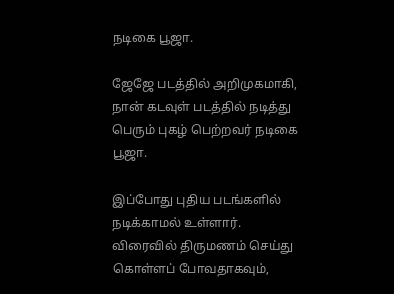நடிகை பூஜா.

ஜேஜே படத்தில் அறிமுகமாகி, நான் கடவுள் படத்தில் நடித்து பெரும் புகழ் பெற்றவர் நடிகை பூஜா.

இப்போது புதிய படங்களில் நடிக்காமல் உள்ளார். விரைவில் திருமணம் செய்து கொள்ளப் போவதாகவும்,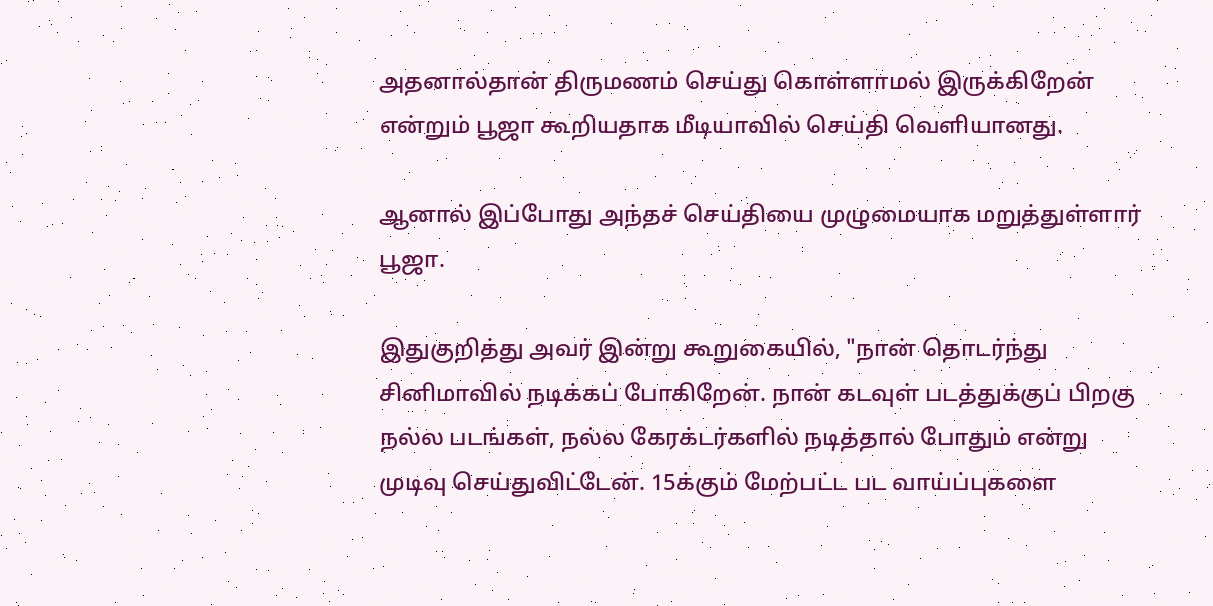அதனால்தான் திருமணம் செய்து கொள்ளாமல் இருக்கிறேன் என்றும் பூஜா கூறியதாக மீடியாவில் செய்தி வெளியானது.

ஆனால் இப்போது அந்தச் செய்தியை முழுமையாக மறுத்துள்ளார் பூஜா.

இதுகுறித்து அவர் இன்று கூறுகையில், "நான் தொடர்ந்து சினிமாவில் நடிக்கப் போகிறேன். நான் கடவுள் படத்துக்குப் பிறகு நல்ல படங்கள், நல்ல கேரக்டர்களில் நடித்தால் போதும் என்று முடிவு செய்துவிட்டேன். 15க்கும் மேற்பட்ட பட வாய்ப்புகளை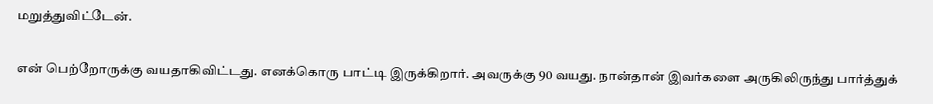மறுத்துவிட்டேன்.

என் பெற்றோருக்கு வயதாகிவிட்டது. எனக்கொரு பாட்டி இருக்கிறார். அவருக்கு 90 வயது. நான்தான் இவர்களை அருகிலிருந்து பார்த்துக்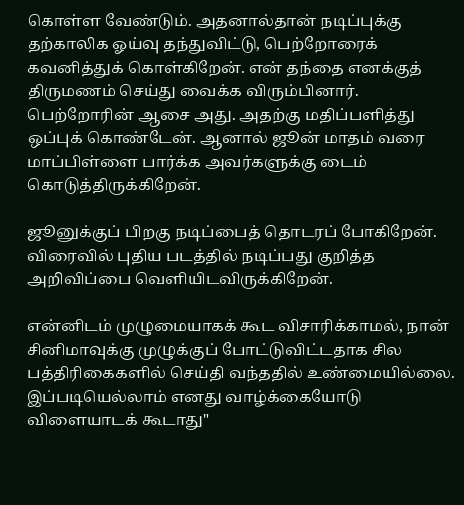கொள்ள வேண்டும். அதனால்தான் நடிப்புக்கு தற்காலிக ஓய்வு தந்துவிட்டு, பெற்றோரைக் கவனித்துக் கொள்கிறேன். என் தந்தை எனக்குத் திருமணம் செய்து வைக்க விரும்பினார். பெற்றோரின் ஆசை அது. அதற்கு மதிப்பளித்து ஒப்புக் கொண்டேன். ஆனால் ஜூன் மாதம் வரை மாப்பிள்ளை பார்க்க அவர்களுக்கு டைம் கொடுத்திருக்கிறேன்.

ஜூனுக்குப் பிறகு நடிப்பைத் தொடரப் போகிறேன். விரைவில் புதிய படத்தில் நடிப்பது குறித்த அறிவிப்பை வெளியிடவிருக்கிறேன்.

என்னிடம் முழுமையாகக் கூட விசாரிக்காமல், நான் சினிமாவுக்கு முழுக்குப் போட்டுவிட்டதாக சில பத்திரிகைகளில் செய்தி வந்ததில் உண்மையில்லை. இப்படியெல்லாம் எனது வாழ்க்கையோடு விளையாடக் கூடாது"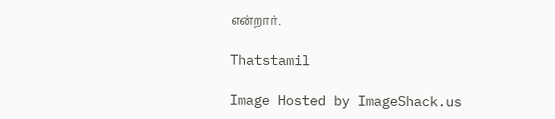என்றார்.

Thatstamil

Image Hosted by ImageShack.us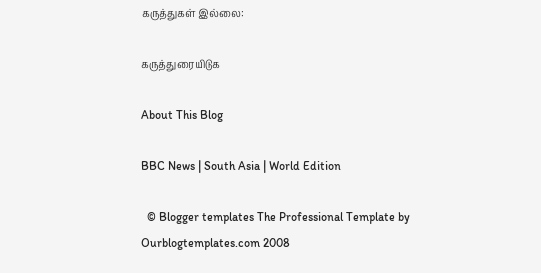கருத்துகள் இல்லை:

கருத்துரையிடுக

About This Blog

BBC News | South Asia | World Edition

  © Blogger templates The Professional Template by Ourblogtemplates.com 2008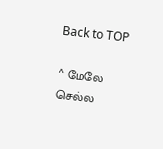Back to TOP

^ மேலே செல்ல